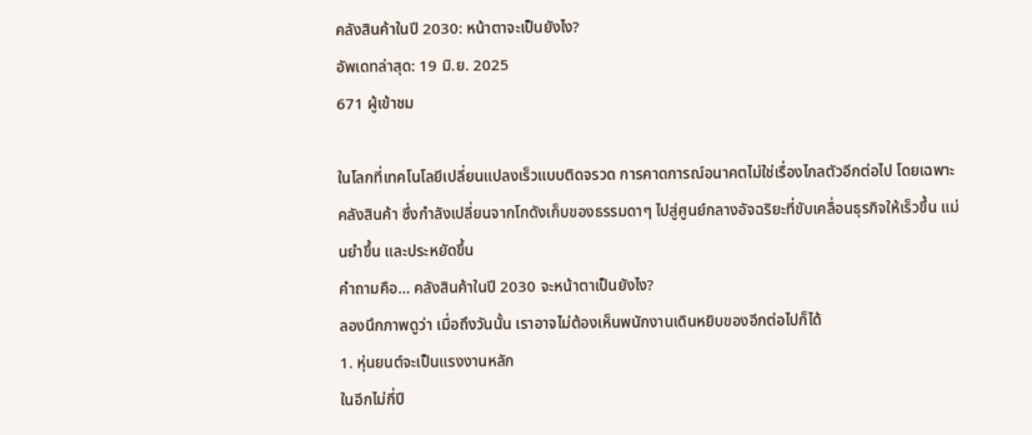คลังสินค้าในปี 2030: หน้าตาจะเป็นยังไง?
อัพเดทล่าสุด: 19 มิ.ย. 2025
671 ผู้เข้าชม

ในโลกที่เทคโนโลยีเปลี่ยนแปลงเร็วแบบติดจรวด การคาดการณ์อนาคตไม่ใช่เรื่องไกลตัวอีกต่อไป โดยเฉพาะ คลังสินค้า ซึ่งกำลังเปลี่ยนจากโกดังเก็บของธรรมดาๆ ไปสู่ศูนย์กลางอัจฉริยะที่ขับเคลื่อนธุรกิจให้เร็วขึ้น แม่นยำขึ้น และประหยัดขึ้น
คำถามคือ... คลังสินค้าในปี 2030 จะหน้าตาเป็นยังไง?
ลองนึกภาพดูว่า เมื่อถึงวันนั้น เราอาจไม่ต้องเห็นพนักงานเดินหยิบของอีกต่อไปก็ได้
1. หุ่นยนต์จะเป็นแรงงานหลัก
ในอีกไม่กี่ปี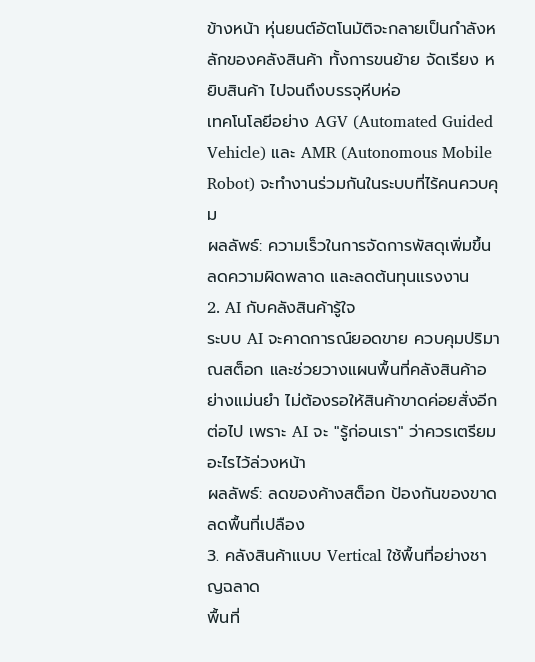ข้างหน้า หุ่นยนต์อัตโนมัติจะกลายเป็นกำลังหลักของคลังสินค้า ทั้งการขนย้าย จัดเรียง หยิบสินค้า ไปจนถึงบรรจุหีบห่อ
เทคโนโลยีอย่าง AGV (Automated Guided Vehicle) และ AMR (Autonomous Mobile Robot) จะทำงานร่วมกันในระบบที่ไร้คนควบคุม
ผลลัพธ์: ความเร็วในการจัดการพัสดุเพิ่มขึ้น ลดความผิดพลาด และลดต้นทุนแรงงาน
2. AI กับคลังสินค้ารู้ใจ
ระบบ AI จะคาดการณ์ยอดขาย ควบคุมปริมาณสต็อก และช่วยวางแผนพื้นที่คลังสินค้าอย่างแม่นยำ ไม่ต้องรอให้สินค้าขาดค่อยสั่งอีกต่อไป เพราะ AI จะ "รู้ก่อนเรา" ว่าควรเตรียมอะไรไว้ล่วงหน้า
ผลลัพธ์: ลดของค้างสต็อก ป้องกันของขาด ลดพื้นที่เปลือง
3. คลังสินค้าแบบ Vertical ใช้พื้นที่อย่างชาญฉลาด
พื้นที่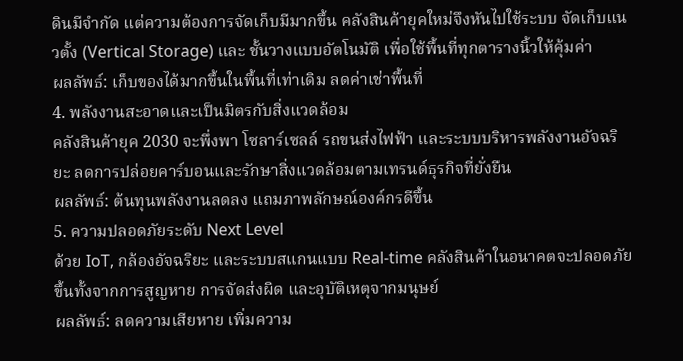ดินมีจำกัด แต่ความต้องการจัดเก็บมีมากขึ้น คลังสินค้ายุคใหม่จึงหันไปใช้ระบบ จัดเก็บแนวตั้ง (Vertical Storage) และ ชั้นวางแบบอัตโนมัติ เพื่อใช้พื้นที่ทุกตารางนิ้วให้คุ้มค่า
ผลลัพธ์: เก็บของได้มากขึ้นในพื้นที่เท่าเดิม ลดค่าเช่าพื้นที่
4. พลังงานสะอาดและเป็นมิตรกับสิ่งแวดล้อม
คลังสินค้ายุค 2030 จะพึ่งพา โซลาร์เซลล์ รถขนส่งไฟฟ้า และระบบบริหารพลังงานอัจฉริยะ ลดการปล่อยคาร์บอนและรักษาสิ่งแวดล้อมตามเทรนด์ธุรกิจที่ยั่งยืน
ผลลัพธ์: ต้นทุนพลังงานลดลง แถมภาพลักษณ์องค์กรดีขึ้น
5. ความปลอดภัยระดับ Next Level
ด้วย IoT, กล้องอัจฉริยะ และระบบสแกนแบบ Real-time คลังสินค้าในอนาคตจะปลอดภัยขึ้นทั้งจากการสูญหาย การจัดส่งผิด และอุบัติเหตุจากมนุษย์
ผลลัพธ์: ลดความเสียหาย เพิ่มความ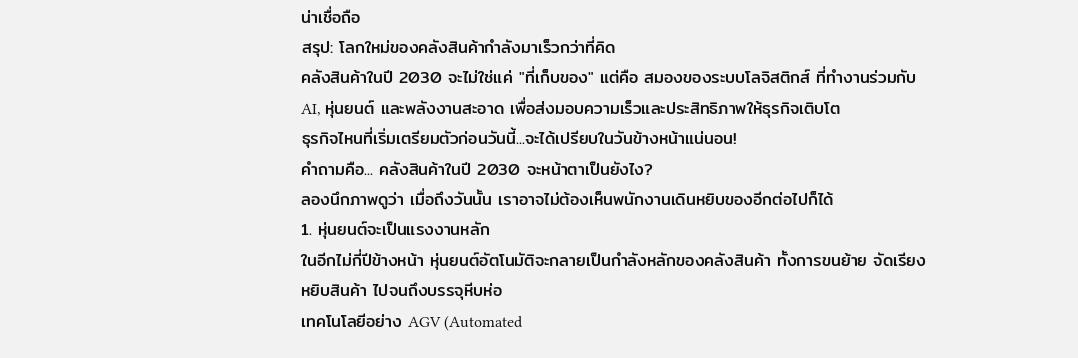น่าเชื่อถือ
สรุป: โลกใหม่ของคลังสินค้ากำลังมาเร็วกว่าที่คิด
คลังสินค้าในปี 2030 จะไม่ใช่แค่ "ที่เก็บของ" แต่คือ สมองของระบบโลจิสติกส์ ที่ทำงานร่วมกับ AI, หุ่นยนต์ และพลังงานสะอาด เพื่อส่งมอบความเร็วและประสิทธิภาพให้ธุรกิจเติบโต
ธุรกิจไหนที่เริ่มเตรียมตัวก่อนวันนี้...จะได้เปรียบในวันข้างหน้าแน่นอน!
คำถามคือ... คลังสินค้าในปี 2030 จะหน้าตาเป็นยังไง?
ลองนึกภาพดูว่า เมื่อถึงวันนั้น เราอาจไม่ต้องเห็นพนักงานเดินหยิบของอีกต่อไปก็ได้
1. หุ่นยนต์จะเป็นแรงงานหลัก
ในอีกไม่กี่ปีข้างหน้า หุ่นยนต์อัตโนมัติจะกลายเป็นกำลังหลักของคลังสินค้า ทั้งการขนย้าย จัดเรียง หยิบสินค้า ไปจนถึงบรรจุหีบห่อ
เทคโนโลยีอย่าง AGV (Automated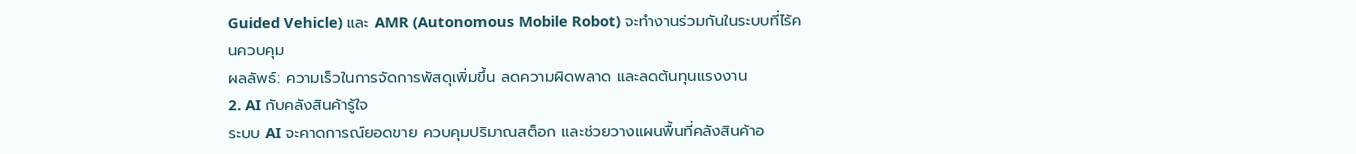Guided Vehicle) และ AMR (Autonomous Mobile Robot) จะทำงานร่วมกันในระบบที่ไร้คนควบคุม
ผลลัพธ์: ความเร็วในการจัดการพัสดุเพิ่มขึ้น ลดความผิดพลาด และลดต้นทุนแรงงาน
2. AI กับคลังสินค้ารู้ใจ
ระบบ AI จะคาดการณ์ยอดขาย ควบคุมปริมาณสต็อก และช่วยวางแผนพื้นที่คลังสินค้าอ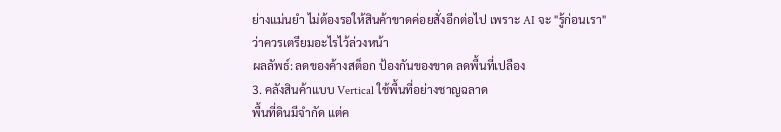ย่างแม่นยำ ไม่ต้องรอให้สินค้าขาดค่อยสั่งอีกต่อไป เพราะ AI จะ "รู้ก่อนเรา" ว่าควรเตรียมอะไรไว้ล่วงหน้า
ผลลัพธ์: ลดของค้างสต็อก ป้องกันของขาด ลดพื้นที่เปลือง
3. คลังสินค้าแบบ Vertical ใช้พื้นที่อย่างชาญฉลาด
พื้นที่ดินมีจำกัด แต่ค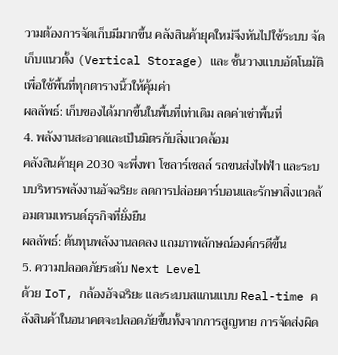วามต้องการจัดเก็บมีมากขึ้น คลังสินค้ายุคใหม่จึงหันไปใช้ระบบ จัดเก็บแนวตั้ง (Vertical Storage) และ ชั้นวางแบบอัตโนมัติ เพื่อใช้พื้นที่ทุกตารางนิ้วให้คุ้มค่า
ผลลัพธ์: เก็บของได้มากขึ้นในพื้นที่เท่าเดิม ลดค่าเช่าพื้นที่
4. พลังงานสะอาดและเป็นมิตรกับสิ่งแวดล้อม
คลังสินค้ายุค 2030 จะพึ่งพา โซลาร์เซลล์ รถขนส่งไฟฟ้า และระบบบริหารพลังงานอัจฉริยะ ลดการปล่อยคาร์บอนและรักษาสิ่งแวดล้อมตามเทรนด์ธุรกิจที่ยั่งยืน
ผลลัพธ์: ต้นทุนพลังงานลดลง แถมภาพลักษณ์องค์กรดีขึ้น
5. ความปลอดภัยระดับ Next Level
ด้วย IoT, กล้องอัจฉริยะ และระบบสแกนแบบ Real-time คลังสินค้าในอนาคตจะปลอดภัยขึ้นทั้งจากการสูญหาย การจัดส่งผิด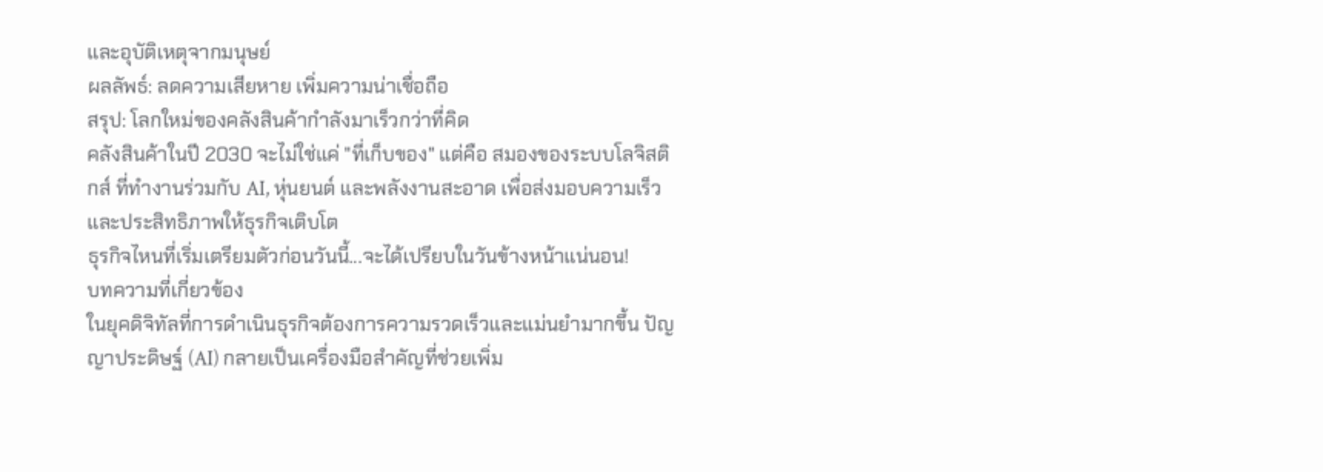และอุบัติเหตุจากมนุษย์
ผลลัพธ์: ลดความเสียหาย เพิ่มความน่าเชื่อถือ
สรุป: โลกใหม่ของคลังสินค้ากำลังมาเร็วกว่าที่คิด
คลังสินค้าในปี 2030 จะไม่ใช่แค่ "ที่เก็บของ" แต่คือ สมองของระบบโลจิสติกส์ ที่ทำงานร่วมกับ AI, หุ่นยนต์ และพลังงานสะอาด เพื่อส่งมอบความเร็วและประสิทธิภาพให้ธุรกิจเติบโต
ธุรกิจไหนที่เริ่มเตรียมตัวก่อนวันนี้...จะได้เปรียบในวันข้างหน้าแน่นอน!
บทความที่เกี่ยวข้อง
ในยุคดิจิทัลที่การดำเนินธุรกิจต้องการความรวดเร็วและแม่นยำมากขึ้น ปัญญาประดิษฐ์ (AI) กลายเป็นเครื่องมือสำคัญที่ช่วยเพิ่ม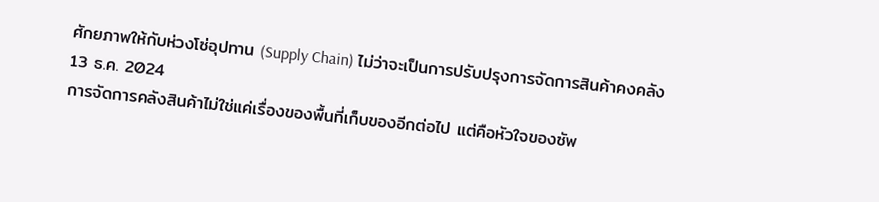ศักยภาพให้กับห่วงโซ่อุปทาน (Supply Chain) ไม่ว่าจะเป็นการปรับปรุงการจัดการสินค้าคงคลัง
13 ธ.ค. 2024
การจัดการคลังสินค้าไม่ใช่แค่เรื่องของพื้นที่เก็บของอีกต่อไป แต่คือหัวใจของซัพ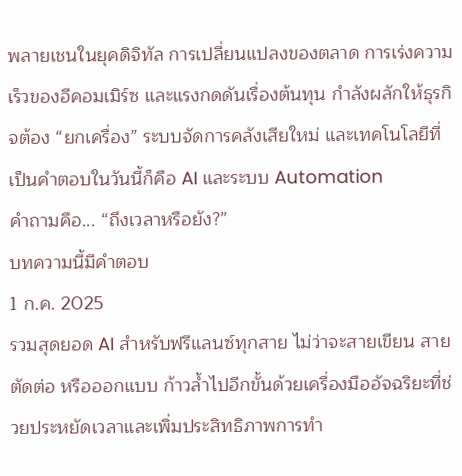พลายเชนในยุคดิจิทัล การเปลี่ยนแปลงของตลาด การเร่งความเร็วของอีคอมเมิร์ซ และแรงกดดันเรื่องต้นทุน กำลังผลักให้ธุรกิจต้อง “ยกเครื่อง” ระบบจัดการคลังเสียใหม่ และเทคโนโลยีที่เป็นคำตอบในวันนี้ก็คือ AI และระบบ Automation
คำถามคือ... “ถึงเวลาหรือยัง?”
บทความนี้มีคำตอบ
1 ก.ค. 2025
รวมสุดยอด AI สำหรับฟรีแลนซ์ทุกสาย ไม่ว่าจะสายเขียน สายตัดต่อ หรือออกแบบ ก้าวล้ำไปอีกขั้นด้วยเครื่องมืออัจฉริยะที่ช่วยประหยัดเวลาและเพิ่มประสิทธิภาพการทำ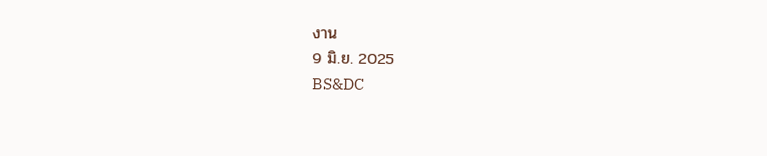งาน
9 มิ.ย. 2025
BS&DC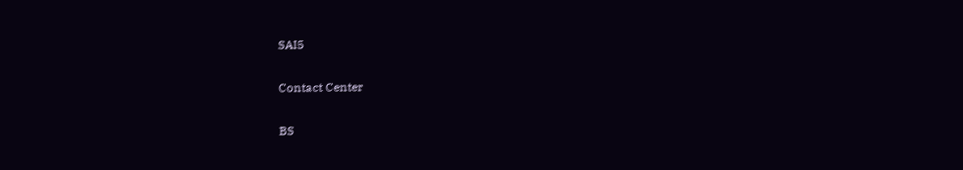SAI5

Contact Center

BS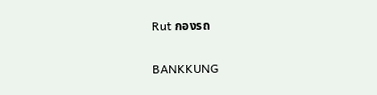Rut กองรถ

BANKKUNG